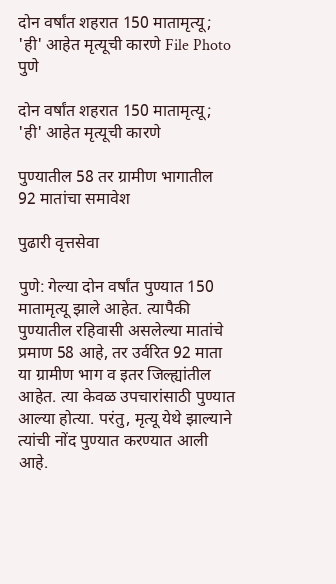दोन वर्षांत शहरात 150 मातामृत्यू; 'ही' आहेत मृत्यूची कारणे File Photo
पुणे

दोन वर्षांत शहरात 150 मातामृत्यू; 'ही' आहेत मृत्यूची कारणे

पुण्यातील 58 तर ग्रामीण भागातील 92 मातांचा समावेश

पुढारी वृत्तसेवा

पुणे: गेल्या दोन वर्षांत पुण्यात 150 मातामृत्यू झाले आहेत. त्यापैकी पुण्यातील रहिवासी असलेल्या मातांचे प्रमाण 58 आहे, तर उर्वरित 92 माता या ग्रामीण भाग व इतर जिल्ह्यांतील आहेत. त्या केवळ उपचारांसाठी पुण्यात आल्या होत्या. परंतु, मृत्यू येथे झाल्याने त्यांची नोंद पुण्यात करण्यात आली आहे.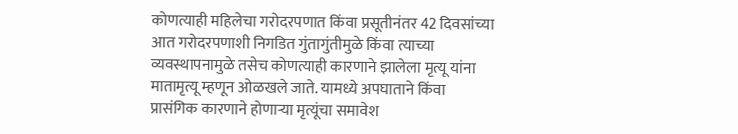कोणत्याही महिलेचा गरोदरपणात किंवा प्रसूतीनंतर 42 दिवसांच्या आत गरोदरपणाशी निगडित गुंतागुंतीमुळे किंवा त्याच्या व्यवस्थापनामुळे तसेच कोणत्याही कारणाने झालेला मृत्यू यांना मातामृत्यू म्हणून ओळखले जाते. यामध्ये अपघाताने किंवा प्रासंगिक कारणाने होणार्‍या मृत्यूंचा समावेश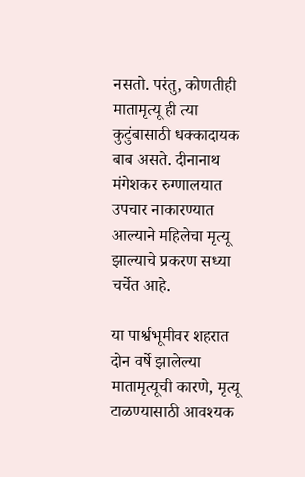नसतो. परंतु, कोणतीही मातामृत्यू ही त्या कुटुंबासाठी धक्कादायक बाब असते. दीनानाथ मंगेशकर रुग्णालयात उपचार नाकारण्यात आल्याने महिलेचा मृत्यू झाल्याचे प्रकरण सध्या चर्चेत आहे.

या पार्श्वभूमीवर शहरात दोन वर्षे झालेल्या मातामृत्यूची कारणे, मृत्यू टाळण्यासाठी आवश्यक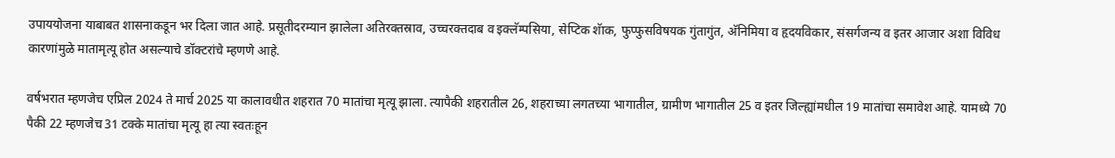उपाययोजना याबाबत शासनाकडून भर दिला जात आहे. प्रसूतीदरम्यान झालेला अतिरक्तस्राव, उच्चरक्तदाब व इक्लॅम्पसिया, सेप्टिक शॅाक, फुप्फुसविषयक गुंतागुंत, अ‍ॅनिमिया व हृदयविकार, संसर्गजन्य व इतर आजार अशा विविध कारणांमुळे मातामृत्यू होत असल्याचे डॉक्टरांचे म्हणणे आहे.

वर्षभरात म्हणजेच एप्रिल 2024 ते मार्च 2025 या कालावधीत शहरात 70 मातांचा मृत्यू झाला. त्यापैकी शहरातील 26, शहराच्या लगतच्या भागातील, ग्रामीण भागातील 25 व इतर जिल्ह्यांमधील 19 मातांचा समावेश आहे. यामध्ये 70 पैकी 22 म्हणजेच 31 टक्के मातांचा मृत्यू हा त्या स्वतःहून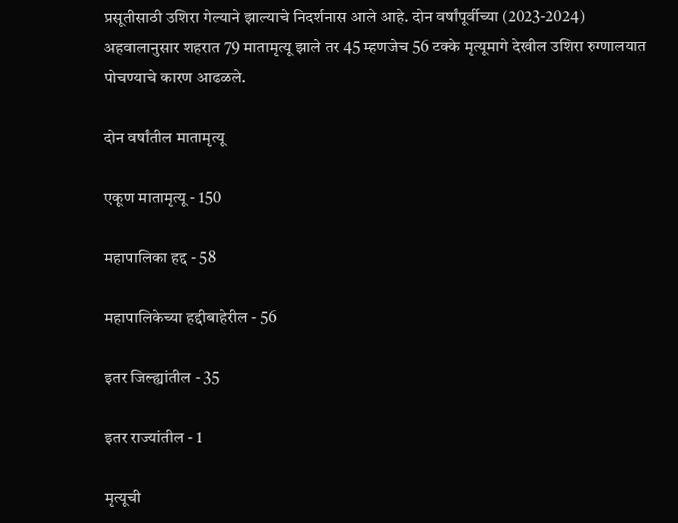प्रसूतीसाठी उशिरा गेल्याने झाल्याचे निदर्शनास आले आहे. दोन वर्षांपूर्वीच्या (2023-2024) अहवालानुसार शहरात 79 मातामृत्यू झाले तर 45 म्हणजेच 56 टक्के मृत्यूमागे देखील उशिरा रुग्णालयात पोचण्याचे कारण आढळले.

दोन वर्षांतील मातामृत्यू

एकूण मातामृत्यू - 150

महापालिका हद्द - 58

महापालिकेच्या हद्दीबाहेरील - 56

इतर जिल्ह्यांतील - 35

इतर राज्यांतील - 1

मृत्यूची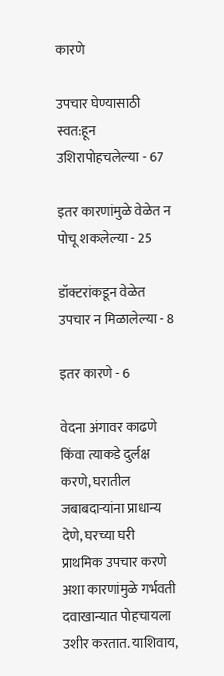कारणे

उपचार घेण्यासाठी स्वत:हून उशिरापोहचलेल्या - 67

इतर कारणांमुळे वेळेत न पोचू शकलेल्या - 25

डॉक्टरांकडून वेळेत उपचार न मिळालेल्या - 8

इतर कारणे - 6

वेदना अंगावर काढणे किंवा त्याकडे दुर्लक्ष करणे, घरातील जबाबदार्‍यांना प्राधान्य देणे, घरच्या घरी प्राथमिक उपचार करणे अशा कारणांमुळे गर्भवती दवाखान्यात पोहचायला उशीर करतात. याशिवाय,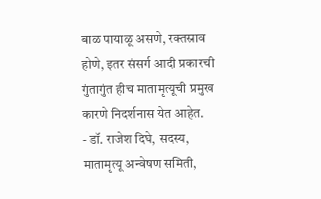बाळ पायाळू असणे, रक्तस्राव होणे, इतर संसर्ग आदी प्रकारची गुंतागुंत हीच मातामृत्यूची प्रमुख कारणे निदर्शनास येत आहेत.
- डॉ. राजेश दिघे, सदस्य, मातामृत्यू अन्वेषण समिती,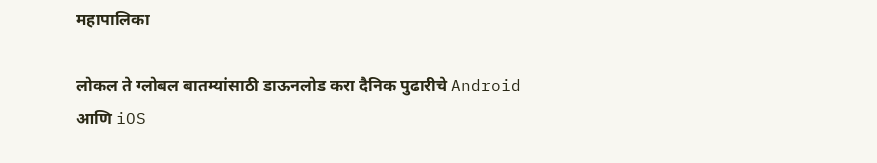महापालिका

लोकल ते ग्लोबल बातम्यांसाठी डाऊनलोड करा दैनिक पुढारीचे Android आणि iOS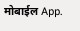मोबाईल App.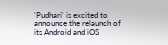'Pudhari' is excited to announce the relaunch of its Android and iOS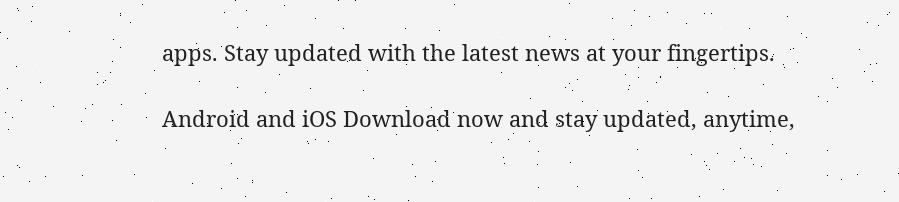apps. Stay updated with the latest news at your fingertips.

Android and iOS Download now and stay updated, anytime,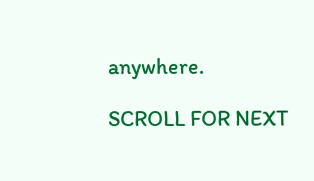anywhere.

SCROLL FOR NEXT